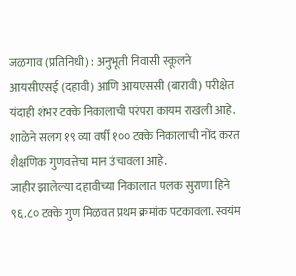जळगाव (प्रतिनिधी) : अनुभूती निवासी स्कूलने आयसीएसई (दहावी) आणि आयएससी (बारावी) परीक्षेत यंदाही शंभर टक्के निकालाची परंपरा कायम राखली आहे. शाळेने सलग १९ व्या वर्षी १०० टक्के निकालाची नोंद करत शैक्षणिक गुणवत्तेचा मान उंचावला आहे.
जाहीर झालेल्या दहावीच्या निकालात पलक सुराणा हिने ९६.८० टक्के गुण मिळवत प्रथम क्रमांक पटकावला. स्वयंम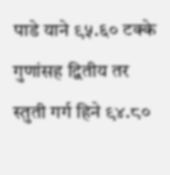पाडे याने ९५.६० टक्के गुणांसह द्वितीय तर स्तुती गर्ग हिने ९४.८०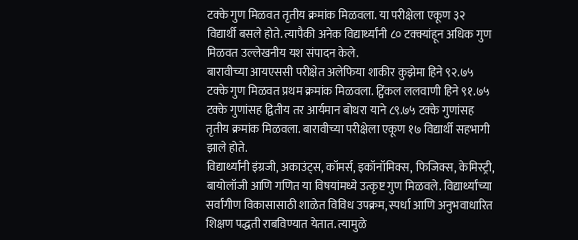टक्के गुण मिळवत तृतीय क्रमांक मिळवला. या परीक्षेला एकूण ३२ विद्यार्थी बसले होते. त्यापैकी अनेक विद्यार्थ्यांनी ८० टक्क्यांहून अधिक गुण मिळवत उल्लेखनीय यश संपादन केले.
बारावीच्या आयएससी परीक्षेत अलेफिया शाकीर कुझेमा हिने ९२.७५ टक्के गुण मिळवत प्रथम क्रमांक मिळवला. ट्विंकल ललवाणी हिने ९१.७५ टक्के गुणांसह द्वितीय तर आर्यमान बोथरा याने ८९.७५ टक्के गुणांसह तृतीय क्रमांक मिळवला. बारावीच्या परीक्षेला एकूण १७ विद्यार्थी सहभागी झाले होते.
विद्यार्थ्यांनी इंग्रजी, अकाउंट्स, कॉमर्स, इकॉनॉमिक्स, फिजिक्स, केमिस्ट्री, बायोलॉजी आणि गणित या विषयांमध्ये उत्कृष्ट गुण मिळवले. विद्यार्थ्यांच्या सर्वांगीण विकासासाठी शाळेत विविध उपक्रम, स्पर्धा आणि अनुभवाधारित शिक्षण पद्धती राबविण्यात येतात. त्यामुळे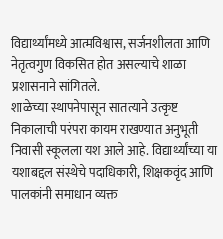विद्यार्थ्यांमध्ये आत्मविश्वास, सर्जनशीलता आणि नेतृत्वगुण विकसित होत असल्याचे शाळा प्रशासनाने सांगितले.
शाळेच्या स्थापनेपासून सातत्याने उत्कृष्ट निकालाची परंपरा कायम राखण्यात अनुभूती निवासी स्कूलला यश आले आहे. विद्यार्थ्यांच्या या यशाबद्दल संस्थेचे पदाधिकारी, शिक्षकवृंद आणि पालकांनी समाधान व्यक्त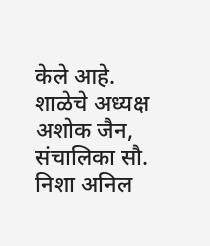केले आहे.
शाळेचे अध्यक्ष अशोक जैन, संचालिका सौ. निशा अनिल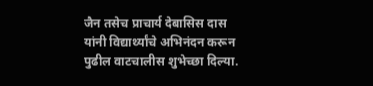जैन तसेच प्राचार्य देबासिस दास यांनी विद्यार्थ्यांचे अभिनंदन करून पुढील वाटचालीस शुभेच्छा दिल्या.